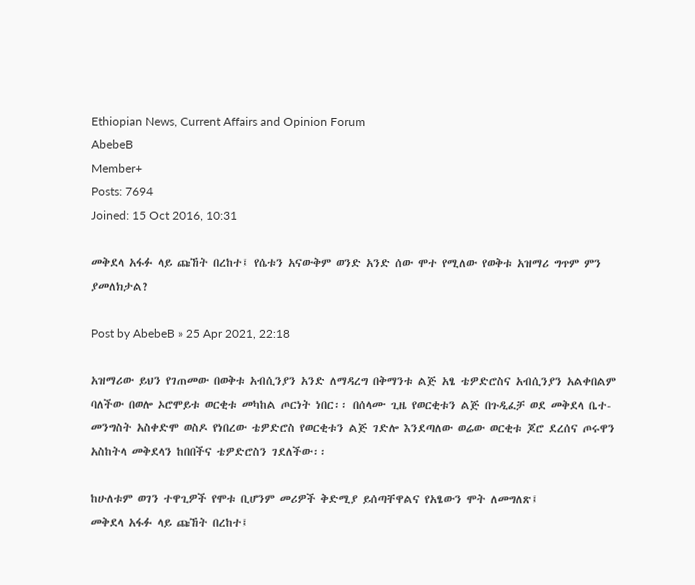Ethiopian News, Current Affairs and Opinion Forum
AbebeB
Member+
Posts: 7694
Joined: 15 Oct 2016, 10:31

መቅደላ አፋፉ ላይ ጩኸት በረከተ፤ የሴቱን አናውቅም ወንድ አንድ ሰው ሞተ የሚለው የወቅቱ አዝማሪ ግጥም ምን ያመለክታል?

Post by AbebeB » 25 Apr 2021, 22:18

አዝማሪው ይህን የገጠመው በወቅቱ አብሲንያን አንድ ለማዳረግ በቅማንቱ ልጅ አፄ ቴዎድሮስና አብሲንያን አልቀበልም ባለችው በወሎ ኦሮሞይቱ ወርቂቱ መካከል ጦርነት ነበር፡፡ በሰላሙ ጊዜ የወርቂቱን ልጅ በጉዲፈቻ ወደ መቅደላ ቤተ-መንግስት አስቀድሞ ወስዶ የነበረው ቴዎድሮስ የወርቂቱን ልጅ ገድሎ እንደጣለው ወሬው ወርቂቱ ጆሮ ደረሰና ጦሩዋን አስከትላ መቅደላን ከበበችና ቴዎድሮስን ገደለችው፡፡

ከሁለቱም ወገን ተዋጊዎች የሞቱ ቢሆንም መሪዎች ቅድሚያ ይሰጣቸዋልና የአፄውን ሞት ለመግለጽ፤
መቅደላ አፋፉ ላይ ጩኸት በረከተ፤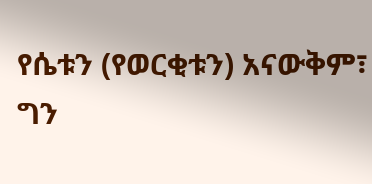የሴቱን (የወርቂቱን) አናውቅም፣
ግን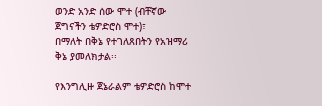ወንድ አንድ ሰው ሞተ (ብቸኛው ጀግናችን ቴዎድሮስ ሞተ)፣
በማለት በቅኔ የተገለጸበትን የአዝማሪ ቅኔ ያመለክታል፡፡

የእንግሊዙ ጀኔራልም ቴዎድሮስ ከሞተ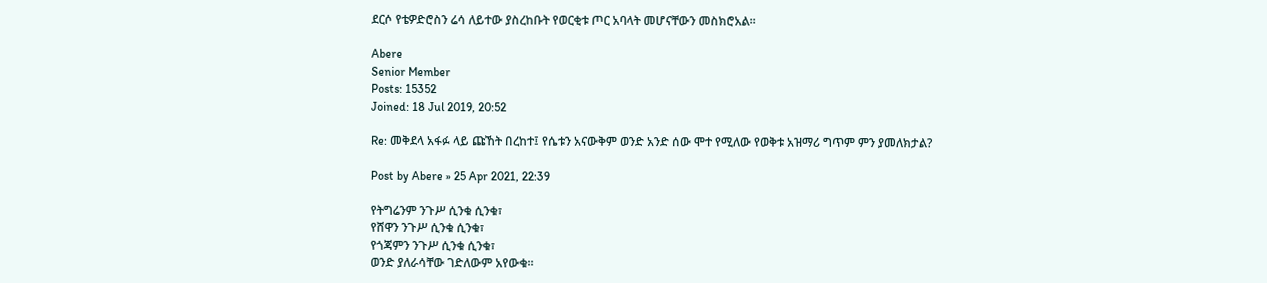ደርሶ የቴዎድሮስን ሬሳ ለይተው ያስረከቡት የወርቂቱ ጦር አባላት መሆናቸውን መስክሮአል፡፡

Abere
Senior Member
Posts: 15352
Joined: 18 Jul 2019, 20:52

Re: መቅደላ አፋፉ ላይ ጩኸት በረከተ፤ የሴቱን አናውቅም ወንድ አንድ ሰው ሞተ የሚለው የወቅቱ አዝማሪ ግጥም ምን ያመለክታል?

Post by Abere » 25 Apr 2021, 22:39

የትግሬንም ንጉሥ ሲንቁ ሲንቁ፣
የሸዋን ንጉሥ ሲንቁ ሲንቁ፣
የጎጃምን ንጉሥ ሲንቁ ሲንቁ፣
ወንድ ያለራሳቸው ገድለውም አየውቁ።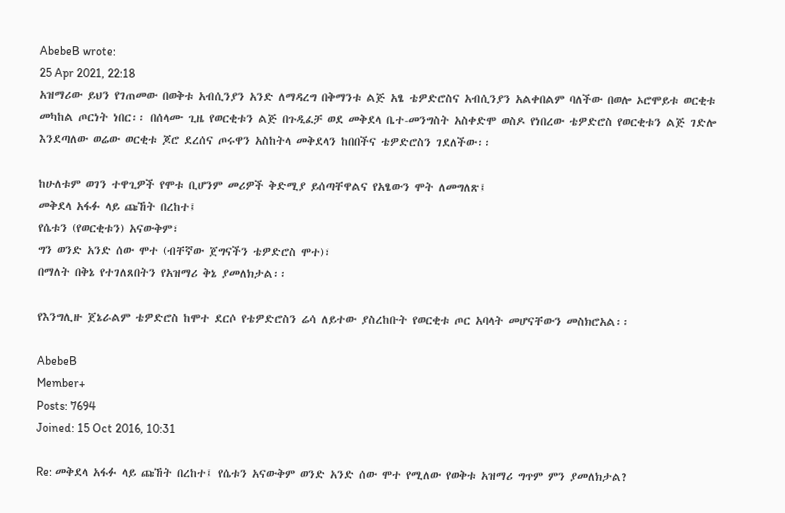AbebeB wrote:
25 Apr 2021, 22:18
አዝማሪው ይህን የገጠመው በወቅቱ አብሲንያን አንድ ለማዳረግ በቅማንቱ ልጅ አፄ ቴዎድሮስና አብሲንያን አልቀበልም ባለችው በወሎ ኦሮሞይቱ ወርቂቱ መካከል ጦርነት ነበር፡፡ በሰላሙ ጊዜ የወርቂቱን ልጅ በጉዲፈቻ ወደ መቅደላ ቤተ-መንግስት አስቀድሞ ወስዶ የነበረው ቴዎድሮስ የወርቂቱን ልጅ ገድሎ እንደጣለው ወሬው ወርቂቱ ጆሮ ደረሰና ጦሩዋን አስከትላ መቅደላን ከበበችና ቴዎድሮስን ገደለችው፡፡

ከሁለቱም ወገን ተዋጊዎች የሞቱ ቢሆንም መሪዎች ቅድሚያ ይሰጣቸዋልና የአፄውን ሞት ለመግለጽ፤
መቅደላ አፋፉ ላይ ጩኸት በረከተ፤
የሴቱን (የወርቂቱን) አናውቅም፣
ግን ወንድ አንድ ሰው ሞተ (ብቸኛው ጀግናችን ቴዎድሮስ ሞተ)፣
በማለት በቅኔ የተገለጸበትን የአዝማሪ ቅኔ ያመለክታል፡፡

የእንግሊዙ ጀኔራልም ቴዎድሮስ ከሞተ ደርሶ የቴዎድሮስን ሬሳ ለይተው ያስረከቡት የወርቂቱ ጦር አባላት መሆናቸውን መስክሮአል፡፡

AbebeB
Member+
Posts: 7694
Joined: 15 Oct 2016, 10:31

Re: መቅደላ አፋፉ ላይ ጩኸት በረከተ፤ የሴቱን አናውቅም ወንድ አንድ ሰው ሞተ የሚለው የወቅቱ አዝማሪ ግጥም ምን ያመለክታል?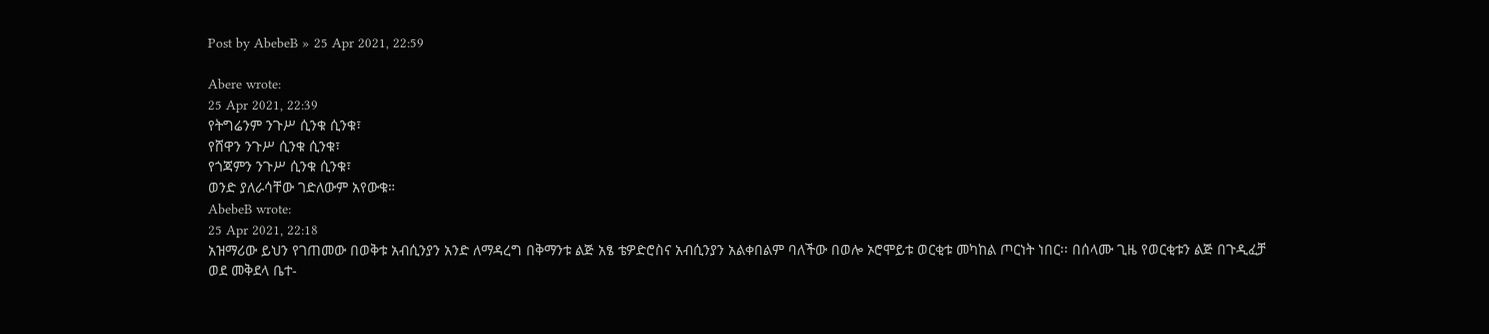Post by AbebeB » 25 Apr 2021, 22:59

Abere wrote:
25 Apr 2021, 22:39
የትግሬንም ንጉሥ ሲንቁ ሲንቁ፣
የሸዋን ንጉሥ ሲንቁ ሲንቁ፣
የጎጃምን ንጉሥ ሲንቁ ሲንቁ፣
ወንድ ያለራሳቸው ገድለውም አየውቁ።
AbebeB wrote:
25 Apr 2021, 22:18
አዝማሪው ይህን የገጠመው በወቅቱ አብሲንያን አንድ ለማዳረግ በቅማንቱ ልጅ አፄ ቴዎድሮስና አብሲንያን አልቀበልም ባለችው በወሎ ኦሮሞይቱ ወርቂቱ መካከል ጦርነት ነበር፡፡ በሰላሙ ጊዜ የወርቂቱን ልጅ በጉዲፈቻ ወደ መቅደላ ቤተ-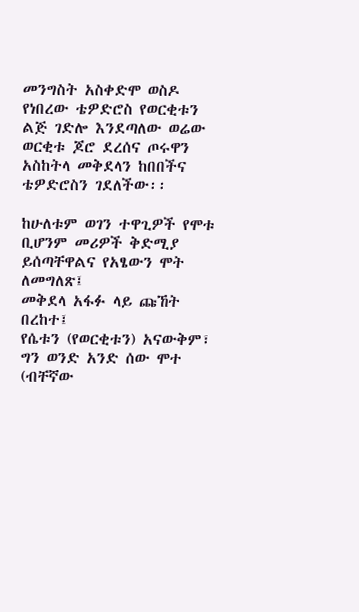መንግስት አስቀድሞ ወስዶ የነበረው ቴዎድሮስ የወርቂቱን ልጅ ገድሎ እንደጣለው ወሬው ወርቂቱ ጆሮ ደረሰና ጦሩዋን አስከትላ መቅደላን ከበበችና ቴዎድሮስን ገደለችው፡፡

ከሁለቱም ወገን ተዋጊዎች የሞቱ ቢሆንም መሪዎች ቅድሚያ ይሰጣቸዋልና የአፄውን ሞት ለመግለጽ፤
መቅደላ አፋፉ ላይ ጩኸት በረከተ፤
የሴቱን (የወርቂቱን) አናውቅም፣
ግን ወንድ አንድ ሰው ሞተ (ብቸኛው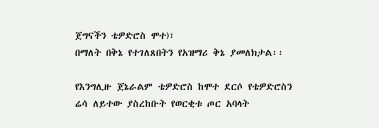ጀግናችን ቴዎድሮስ ሞተ)፣
በማለት በቅኔ የተገለጸበትን የአዝማሪ ቅኔ ያመለክታል፡፡

የእንግሊዙ ጀኔራልም ቴዎድሮስ ከሞተ ደርሶ የቴዎድሮስን ሬሳ ለይተው ያስረከቡት የወርቂቱ ጦር አባላት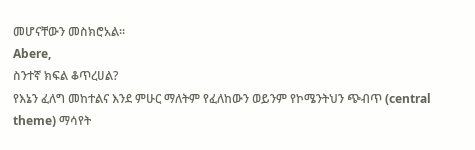መሆናቸውን መስክሮአል፡፡
Abere,
ስንተኛ ክፍል ቆጥረሀል?
የእኔን ፈለግ መከተልና እንደ ምሁር ማለትም የፈለከውን ወይንም የኮሜንትህን ጭብጥ (central theme) ማሳየት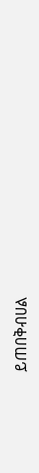ይጠበቅብሀል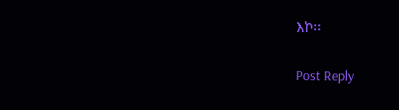እኮ፡፡

Post Reply